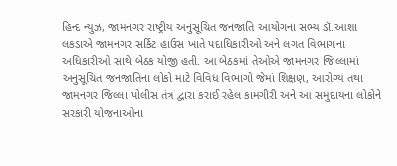હિન્દ ન્યુઝ, જામનગર રાષ્ટ્રીય અનુસૂચિત જનજાતિ આયોગના સભ્ય ડૉ.આશા લકડાએ જામનગર સર્કિટ હાઉસ ખાતે પદાધિકારીઓ અને લગત વિભાગના અધિકારીઓ સાથે બેઠક યોજી હતી. આ બેઠકમાં તેઓએ જામનગર જિલ્લામાં અનુસૂચિત જનજાતિના લોકો માટે વિવિધ વિભાગો જેમાં શિક્ષણ, આરોગ્ય તથા જામનગર જિલ્લા પોલીસ તંત્ર દ્વારા કરાઈ રહેલ કામગીરી અને આ સમુદાયના લોકોને સરકારી યોજનાઓના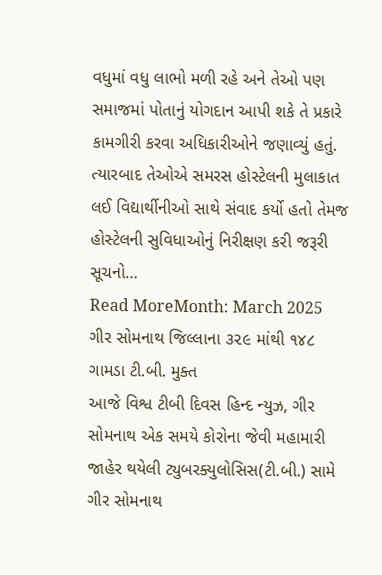વધુમાં વધુ લાભો મળી રહે અને તેઓ પણ સમાજમાં પોતાનું યોગદાન આપી શકે તે પ્રકારે કામગીરી કરવા અધિકારીઓને જણાવ્યું હતું. ત્યારબાદ તેઓએ સમરસ હોસ્ટેલની મુલાકાત લઈ વિદ્યાર્થીનીઓ સાથે સંવાદ કર્યો હતો તેમજ હોસ્ટેલની સુવિધાઓનું નિરીક્ષણ કરી જરૂરી સૂચનો…
Read MoreMonth: March 2025
ગીર સોમનાથ જિલ્લાના ૩૨૯ માંથી ૧૪૮ ગામડા ટી.બી. મુક્ત
આજે વિશ્વ ટીબી દિવસ હિન્દ ન્યુઝ, ગીર સોમનાથ એક સમયે કોરોના જેવી મહામારી જાહેર થયેલી ટ્યુબરક્યુલોસિસ(ટી.બી.) સામે ગીર સોમનાથ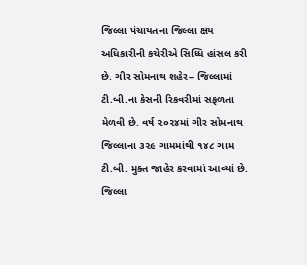જિલ્લા પંચાયતના જિલ્લા ક્ષય અધિકારીની કચેરીએ સિધ્ધિ હાંસલ કરી છે. ગીર સોમનાથ શહેર– જિલ્લામાં ટી.બી.ના કેસની રિકવરીમાં સફળતા મેળવી છે. વર્ષ ૨૦૨૪માં ગીર સોમનાથ જિલ્લાના ૩૨૯ ગામમાંથી ૧૪૮ ગામ ટી.બી. મુક્ત જાહેર કરવામાં આવ્યાં છે. જિલ્લા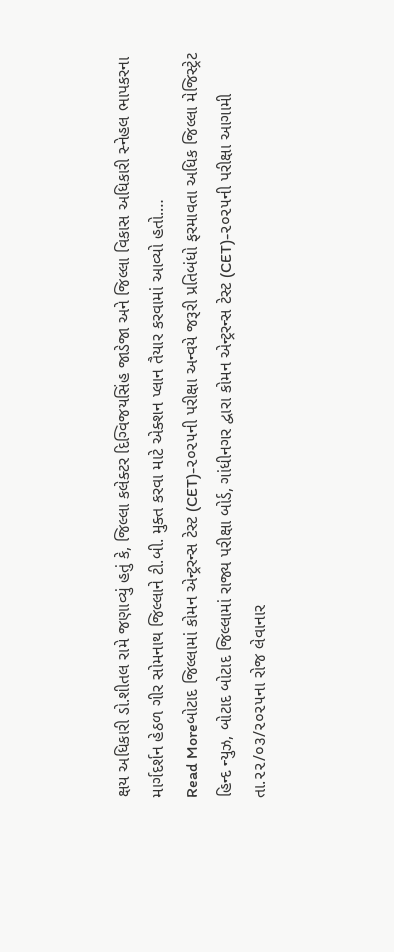ક્ષય અધિકારી ડો.શીતલ રામે જણાવ્યું હતું કે, જિલ્લા કલેક્ટર દિગ્વિજયસિંહ જાડેજા અને જિલ્લા વિકાસ અધિકારી સ્નેહલ ભાપકરના માર્ગદર્શન હેઠળ ગીર સોમનાથ જિલ્લાને ટી.બી. મુક્ત કરવા માટે એક્શન પ્લાન તૈયાર કરવામાં આવ્યો હતો.…
Read Moreબોટાદ જિલ્લામાં કોમન એન્ટ્રરન્સ ટેસ્ટ (CET)-૨૦૨૫ની પરીક્ષા અન્વયે જરૂરી પ્રતિબંધો ફરમાવતા અધિક જિલ્લા મેજિસ્ટ્રેટ
હિન્દ ન્યુઝ, બોટાદ બોટાદ જિલ્લામાં રાજ્ય પરીક્ષા બોર્ડ, ગાંધીનગર દ્વારા કોમન એન્ટ્રરન્સ ટેસ્ટ (CET)-૨૦૨૫ની પરીક્ષા આગામી તા.૨૨/૦૩/૨૦૨૫ના રોજ લેવાનાર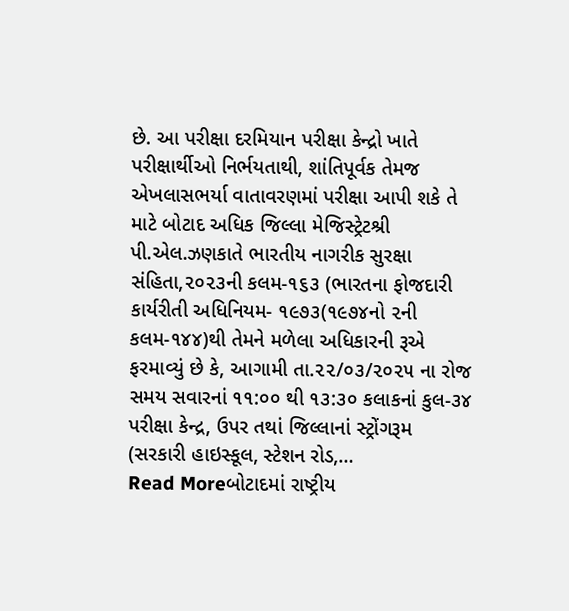છે. આ પરીક્ષા દરમિયાન પરીક્ષા કેન્દ્રો ખાતે પરીક્ષાર્થીઓ નિર્ભયતાથી, શાંતિપૂર્વક તેમજ એખલાસભર્યા વાતાવરણમાં પરીક્ષા આપી શકે તે માટે બોટાદ અધિક જિલ્લા મેજિસ્ટ્રેટશ્રી પી.એલ.ઝણકાતે ભારતીય નાગરીક સુરક્ષા સંહિતા,૨૦૨૩ની કલમ-૧૬૩ (ભારતના ફોજદારી કાર્યરીતી અધિનિયમ- ૧૯૭૩(૧૯૭૪નો ૨ની કલમ-૧૪૪)થી તેમને મળેલા અધિકારની રૂએ ફરમાવ્યું છે કે, આગામી તા.૨૨/૦૩/૨૦૨૫ ના રોજ સમય સવારનાં ૧૧:૦૦ થી ૧૩:૩૦ કલાકનાં કુલ-૩૪ પરીક્ષા કેન્દ્ર, ઉપર તથાં જિલ્લાનાં સ્ટ્રોંગરૂમ (સરકારી હાઇસ્કૂલ, સ્ટેશન રોડ,…
Read Moreબોટાદમાં રાષ્ટ્રીય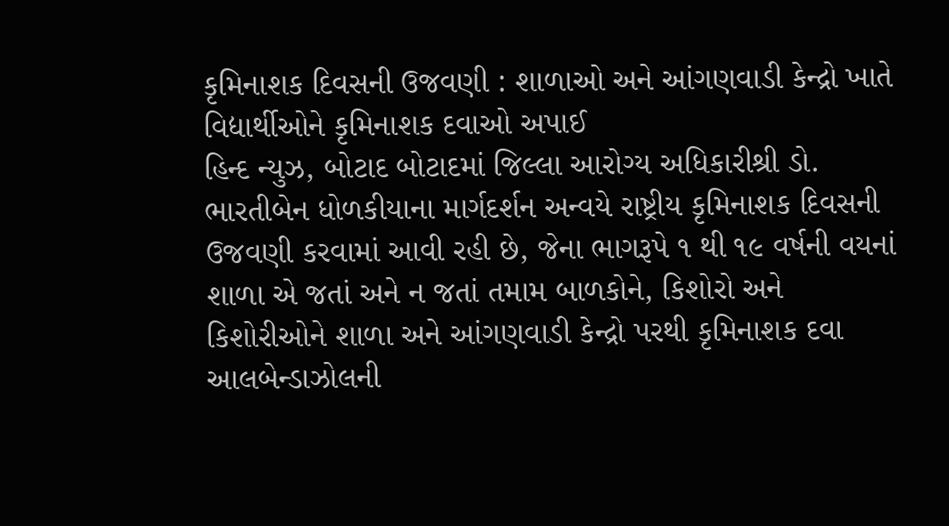કૃમિનાશક દિવસની ઉજવણી : શાળાઓ અને આંગણવાડી કેન્દ્રો ખાતે વિદ્યાર્થીઓને કૃમિનાશક દવાઓ અપાઈ
હિન્દ ન્યુઝ, બોટાદ બોટાદમાં જિલ્લા આરોગ્ય અધિકારીશ્રી ડો. ભારતીબેન ધોળકીયાના માર્ગદર્શન અન્વયે રાષ્ટ્રીય કૃમિનાશક દિવસની ઉજવણી કરવામાં આવી રહી છે, જેના ભાગરૂપે ૧ થી ૧૯ વર્ષની વયનાં શાળા એ જતાં અને ન જતાં તમામ બાળકોને, કિશોરો અને કિશોરીઓને શાળા અને આંગણવાડી કેન્દ્રો પરથી કૃમિનાશક દવા આલબેન્ડાઝોલની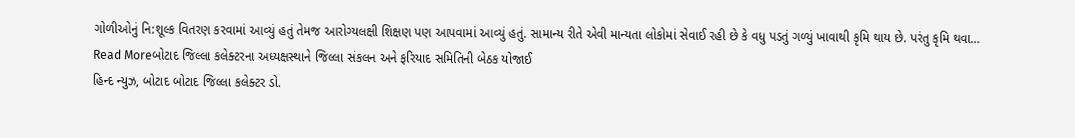ગોળીઓનું નિ:શૂલ્ક વિતરણ કરવામાં આવ્યું હતું તેમજ આરોગ્યલક્ષી શિક્ષણ પણ આપવામાં આવ્યું હતું. સામાન્ય રીતે એવી માન્યતા લોકોમાં સેવાઈ રહી છે કે વધુ પડતું ગળ્યું ખાવાથી કૃમિ થાય છે. પરંતુ કૃમિ થવા…
Read Moreબોટાદ જિલ્લા કલેક્ટરના અધ્યક્ષસ્થાને જિલ્લા સંકલન અને ફરિયાદ સમિતિની બેઠક યોજાઈ
હિન્દ ન્યુઝ, બોટાદ બોટાદ જિલ્લા કલેક્ટર ડો.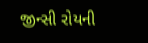જીન્સી રોયની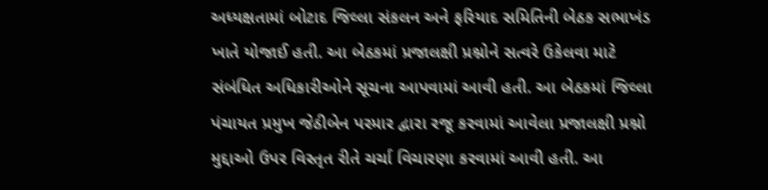અધ્યક્ષતામાં બોટાદ જિલ્લા સંકલન અને ફરિયાદ સમિતિની બેઠક સભાખંડ ખાતે યોજાઈ હતી. આ બેઠકમાં પ્રજાલક્ષી પ્રશ્નોને સત્વરે ઉકેલવા માટે સંબંધિત અધિકારીઓને સૂચના આપવામાં આવી હતી. આ બેઠકમાં જિલ્લા પંચાયત પ્રમુખ જેઠીબેન પરમાર દ્વારા રજૂ કરવામાં આવેલા પ્રજાલક્ષી પ્રશ્નો મુદ્દાઓ ઉપર વિસ્તૃત રીતે ચર્ચા વિચારણા કરવામાં આવી હતી. આ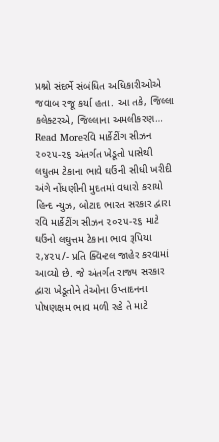પ્રશ્નો સંદર્ભે સંબંધિત અધિકારીઓએ જવાબ રજૂ કર્યા હતા. આ તકે, જિલ્લા કલેક્ટરએ, જિલ્લાના અમલીકરણ…
Read Moreરવિ માર્કેટીંગ સીઝન ૨૦૨૫-૨૬ અંતર્ગત ખેડૂતો પાસેથી લઘુતમ ટેકાના ભાવે ઘઉંની સીધી ખરીદી અંગે નોંધણીની મુદતમાં વધારો કરાયો
હિન્દ ન્યુઝ, બોટાદ ભારત સરકાર દ્વારા રવિ માર્કેટીંગ સીઝન ૨૦૨૫-૨૬ માટે ઘઉંનો લઘુત્તમ ટેકાના ભાવ રૂપિયા ૨,૪૨૫/- પ્રતિ ક્વિન્ટલ જાહેર કરવામાં આવ્યો છે. જે અંતર્ગત રાજ્ય સરકાર દ્વારા ખેડૂતોને તેઓના ઉપ્તાદનના પોષણક્ષમ ભાવ મળી રહે તે માટે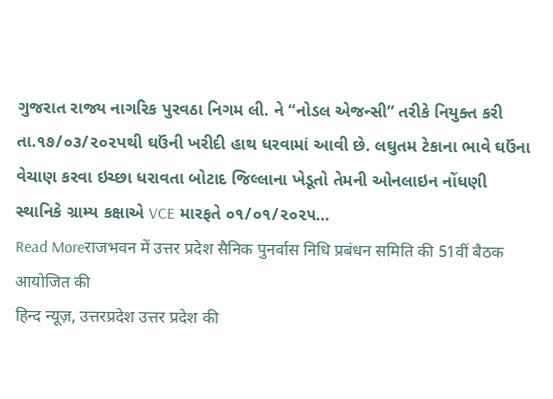ગુજરાત રાજ્ય નાગરિક પુરવઠા નિગમ લી. ને “નોડલ એજન્સી” તરીકે નિયુક્ત કરી તા.૧૭/૦૩/૨૦૨પથી ઘઉંની ખરીદી હાથ ધરવામાં આવી છે. લઘુતમ ટેકાના ભાવે ઘઉંના વેચાણ કરવા ઇચ્છા ધરાવતા બોટાદ જિલ્લાના ખેડૂતો તેમની ઓનલાઇન નોંધણી સ્થાનિકે ગ્રામ્ય કક્ષાએ VCE મારફતે ૦૧/૦૧/૨૦૨૫…
Read Moreराजभवन में उत्तर प्रदेश सैनिक पुनर्वास निधि प्रबंधन समिति की 51वीं बैठक आयोजित की
हिन्द न्यूज़, उत्तरप्रदेश उत्तर प्रदेश की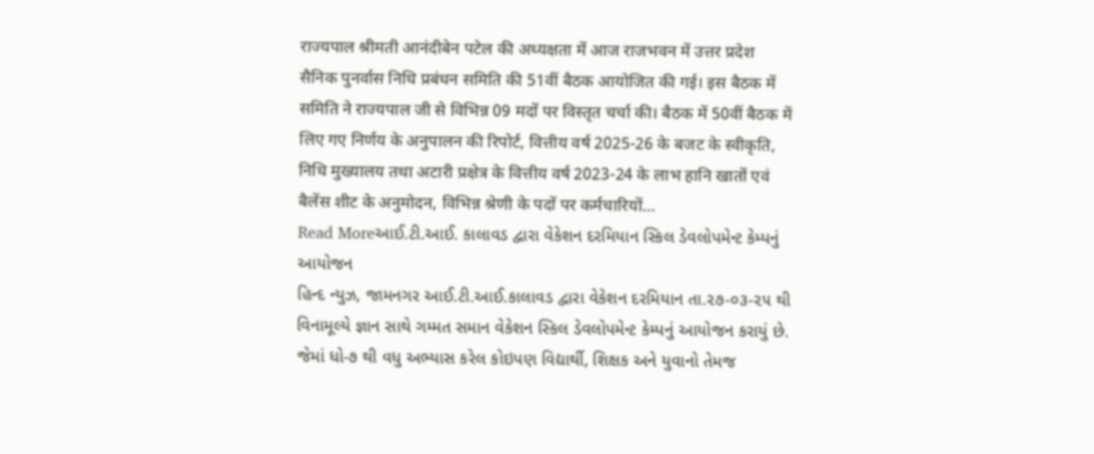राज्यपाल श्रीमती आनंदीबेन पटेल की अध्यक्षता में आज राजभवन में उत्तर प्रदेश सैनिक पुनर्वास निधि प्रबंधन समिति की 51वीं बैठक आयोजित की गई। इस बैठक में समिति ने राज्यपाल जी से विभिन्न 09 मदों पर विस्तृत चर्चा की। बैठक में 50वीं बैठक में लिए गए निर्णय के अनुपालन की रिपोर्ट, वित्तीय वर्ष 2025-26 के बजट के स्वीकृति, निधि मुख्यालय तथा अटारी प्रक्षेत्र के वित्तीय वर्ष 2023-24 के लाभ हानि खातों एवं बैलेंस शीट के अनुमोदन, विभिन्न श्रेणी के पदों पर कर्मचारियों…
Read Moreઆઈ.ટી.આઈ. કાલાવડ દ્વારા વેકેશન દરમિયાન સ્કિલ ડેવલોપમેન્ટ કેમ્પનું આયોજન
હિન્દ ન્યુઝ, જામનગર આઈ.ટી.આઈ.કાલાવડ દ્વારા વેકેશન દરમિયાન તા.૨૭-૦૩-૨૫ થી વિનામૂલ્યે જ્ઞાન સાથે ગમ્મત સમાન વેકેશન સ્કિલ ડેવલોપમેન્ટ કેમ્પનું આયોજન કરાયું છે. જેમાં ધો-૭ થી વધુ અભ્યાસ કરેલ કોઇપણ વિદ્યાર્થી, શિક્ષક અને યુવાનો તેમજ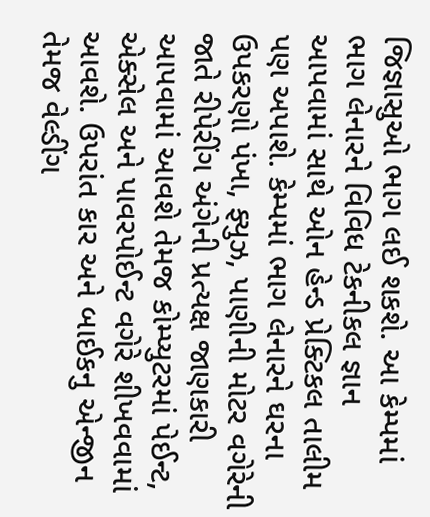જિજ્ઞાસુઓ ભાગ લઈ શકશે. આ કેમ્પમાં ભાગ લેનારને વિવિધ ટેકનીકલ જ્ઞાન આપવામાં સાથે ઓન હેન્ડ પ્રેક્ટિકલ તાલીમ પણ અપાશે. કેમ્પમાં ભાગ લેનારને ઘરના ઉપકરણો પંખા, ફ્યુઝ, પાણીની મોટર વગેરેની જાતે રીપેરીંગ અંગેની પ્રત્યક્ષ જાણકારી આપવામાં આવશે તેમજ કોમ્પ્યુટરમાં પેઈન્ટ, એક્સેલ અને પાવરપોઈન્ટ વગેરે શીખવવામાં આવશે. ઉપરાંત કાર અને બાઈકનુ એન્જીન તેમજ વેલ્ડીંગ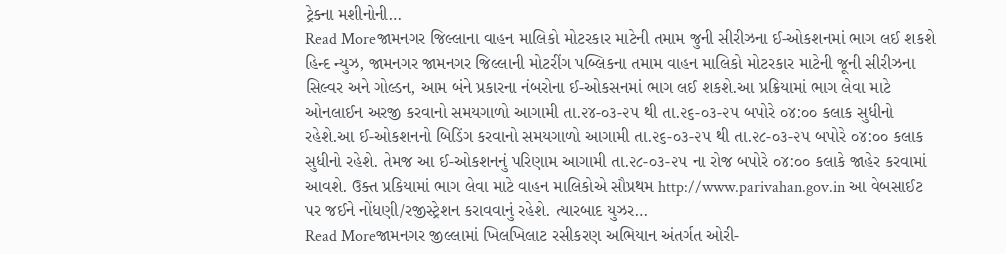ટ્રેક્ના મશીનોની…
Read Moreજામનગર જિલ્લાના વાહન માલિકો મોટરકાર માટેની તમામ જુની સીરીઝના ઈ-ઓકશનમાં ભાગ લઈ શકશે
હિન્દ ન્યુઝ, જામનગર જામનગર જિલ્લાની મોટરીંગ પબ્લિકના તમામ વાહન માલિકો મોટરકાર માટેની જૂની સીરીઝના સિલ્વર અને ગોલ્ડન, આમ બંને પ્રકારના નંબરોના ઈ-ઓકસનમાં ભાગ લઈ શકશે.આ પ્રક્રિયામાં ભાગ લેવા માટે ઓનલાઈન અરજી કરવાનો સમયગાળો આગામી તા.૨૪-૦૩-૨૫ થી તા.૨૬-૦૩-૨૫ બપોરે ૦૪:૦૦ કલાક સુધીનો રહેશે.આ ઈ-ઓકશનનો બિડિંગ કરવાનો સમયગાળો આગામી તા.૨૬-૦૩-૨૫ થી તા.૨૮-૦૩-૨૫ બપોરે ૦૪:૦૦ કલાક સુધીનો રહેશે. તેમજ આ ઈ-ઓકશનનું પરિણામ આગામી તા.૨૮-૦૩-૨૫ ના રોજ બપોરે ૦૪:૦૦ કલાકે જાહેર કરવામાં આવશે. ઉક્ત પ્રકિયામાં ભાગ લેવા માટે વાહન માલિકોએ સૌપ્રથમ http://www.parivahan.gov.in આ વેબસાઈટ પર જઈને નોંધણી/રજીસ્ટ્રેશન કરાવવાનું રહેશે. ત્યારબાદ યુઝર…
Read Moreજામનગર જીલ્લામાં ખિલખિલાટ રસીકરણ અભિયાન અંતર્ગત ઓરી-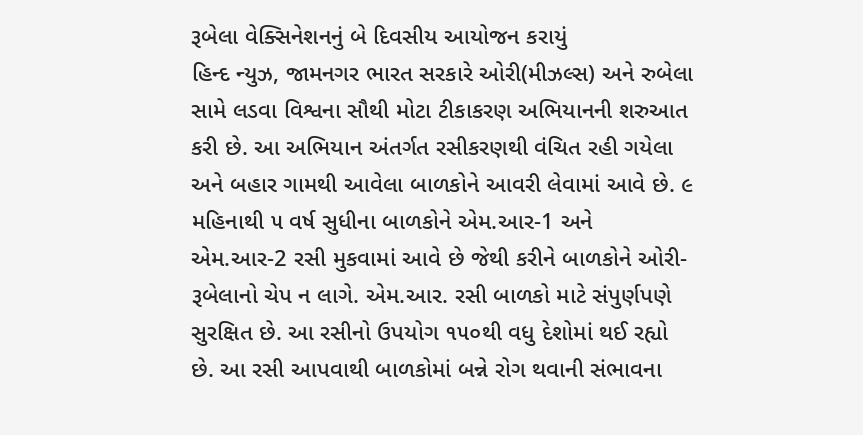રૂબેલા વેક્સિનેશનનું બે દિવસીય આયોજન કરાયું
હિન્દ ન્યુઝ, જામનગર ભારત સરકારે ઓરી(મીઝલ્સ) અને રુબેલા સામે લડવા વિશ્વના સૌથી મોટા ટીકાકરણ અભિયાનની શરુઆત કરી છે. આ અભિયાન અંતર્ગત રસીકરણથી વંચિત રહી ગયેલા અને બહાર ગામથી આવેલા બાળકોને આવરી લેવામાં આવે છે. ૯ મહિનાથી ૫ વર્ષ સુધીના બાળકોને એમ.આર-1 અને એમ.આર-2 રસી મુકવામાં આવે છે જેથી કરીને બાળકોને ઓરી-રૂબેલાનો ચેપ ન લાગે. એમ.આર. રસી બાળકો માટે સંપુર્ણપણે સુરક્ષિત છે. આ રસીનો ઉપયોગ ૧૫૦થી વધુ દેશોમાં થઈ રહ્યો છે. આ રસી આપવાથી બાળકોમાં બન્ને રોગ થવાની સંભાવના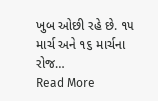ખુબ ઓછી રહે છે. ૧૫ માર્ચ અને ૧૬ માર્ચના રોજ…
Read More